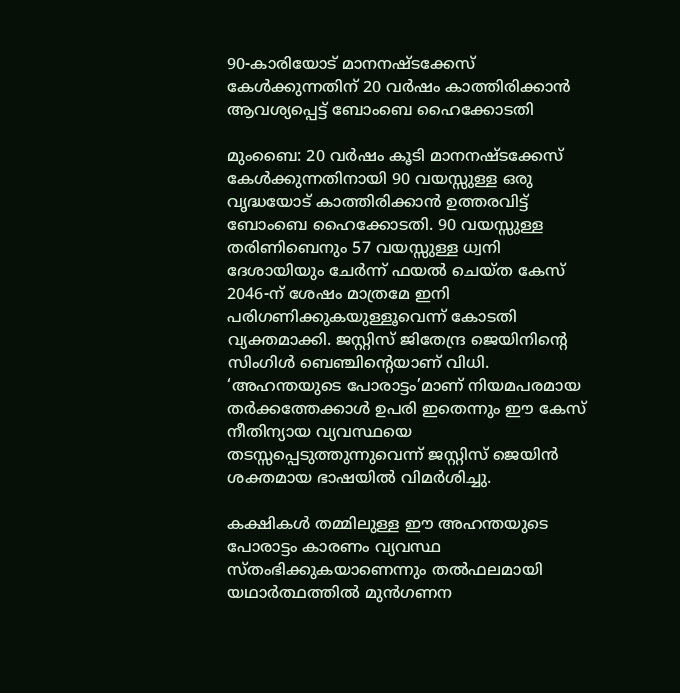90-കാരിയോട് മാനനഷ്ടക്കേസ് കേൾക്കുന്നതിന് 20 വർഷം കാത്തിരിക്കാൻ ആവശ്യപ്പെട്ട് ബോംബെ ഹൈക്കോടതി

മുംബൈ: 20 വർഷം കൂടി മാനനഷ്ടക്കേസ് കേൾക്കുന്നതിനായി 90 വയസ്സുള്ള ഒരു വൃദ്ധയോട് കാത്തിരിക്കാൻ ഉത്തരവിട്ട് ബോംബെ ഹൈക്കോടതി. 90 വയസ്സുള്ള തരിണിബെനും 57 വയസ്സുള്ള ധ്വനി ദേശായിയും ചേർന്ന് ഫയൽ ചെയ്ത കേസ് 2046-ന് ശേഷം മാത്രമേ ഇനി പരിഗണിക്കുകയുള്ളൂവെന്ന് കോടതി വ്യക്തമാക്കി. ജസ്റ്റിസ് ജിതേന്ദ്ര ജെയിനിന്റെ സിംഗിൾ ബെഞ്ചിൻ്റെയാണ് വിധി. ‘അഹന്തയുടെ പോരാട്ടം’മാണ് നിയമപരമായ തർക്കത്തേക്കാൾ ഉപരി ഇതെന്നും ഈ കേസ് നീതിന്യായ വ്യവസ്ഥയെ തടസ്സപ്പെടുത്തുന്നുവെന്ന് ജസ്റ്റിസ് ജെയിൻ ശക്തമായ ഭാഷയിൽ വിമർശിച്ചു.

കക്ഷികൾ തമ്മിലുള്ള ഈ അഹന്തയുടെ പോരാട്ടം കാരണം വ്യവസ്ഥ സ്‌തംഭിക്കുകയാണെന്നും തൽഫലമായി യഥാർത്ഥത്തിൽ മുൻഗണന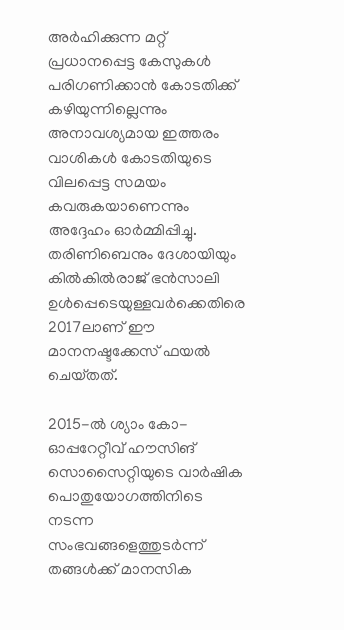അർഹിക്കുന്ന മറ്റ് പ്രധാനപ്പെട്ട കേസുകൾ പരിഗണിക്കാൻ കോടതിക്ക് കഴിയുന്നില്ലെന്നും അനാവശ്യമായ ഇത്തരം വാശികൾ കോടതിയുടെ വിലപ്പെട്ട സമയം കവരുകയാണെന്നും അദ്ദേഹം ഓർമ്മിപ്പിച്ചു. തരിണിബെനും ദേശായിയും കിൽകിൽരാജ് ഭൻസാലി ഉൾപ്പെടെയുള്ളവർക്കെതിരെ 2017ലാണ് ഈ മാനനഷ്ടക്കേസ് ഫയൽ ചെയ്‌തത്‌.

2015-ൽ ശ്യാം കോ-ഓപ്പറേറ്റീവ് ഹൗസിങ് സൊസൈറ്റിയുടെ വാർഷിക പൊതുയോഗത്തിനിടെ നടന്ന സംഭവങ്ങളെത്തുടർന്ന് തങ്ങൾക്ക് മാനസിക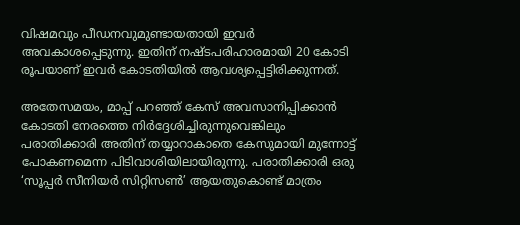വിഷമവും പീഡനവുമുണ്ടായതായി ഇവർ അവകാശപ്പെടുന്നു. ഇതിന് നഷ്ടപരിഹാരമായി 20 കോടി രൂപയാണ് ഇവർ കോടതിയിൽ ആവശ്യപ്പെട്ടിരിക്കുന്നത്.

അതേസമയം, മാപ്പ് പറഞ്ഞ് കേസ് അവസാനിപ്പിക്കാൻ കോടതി നേരത്തെ നിർദ്ദേശിച്ചിരുന്നുവെങ്കിലും പരാതിക്കാരി അതിന് തയ്യാറാകാതെ കേസുമായി മുന്നോട്ട് പോകണമെന്ന പിടിവാശിയിലായിരുന്നു. പരാതിക്കാരി ഒരു ‘സൂപ്പർ സീനിയർ സിറ്റിസൺ’ ആയതുകൊണ്ട് മാത്രം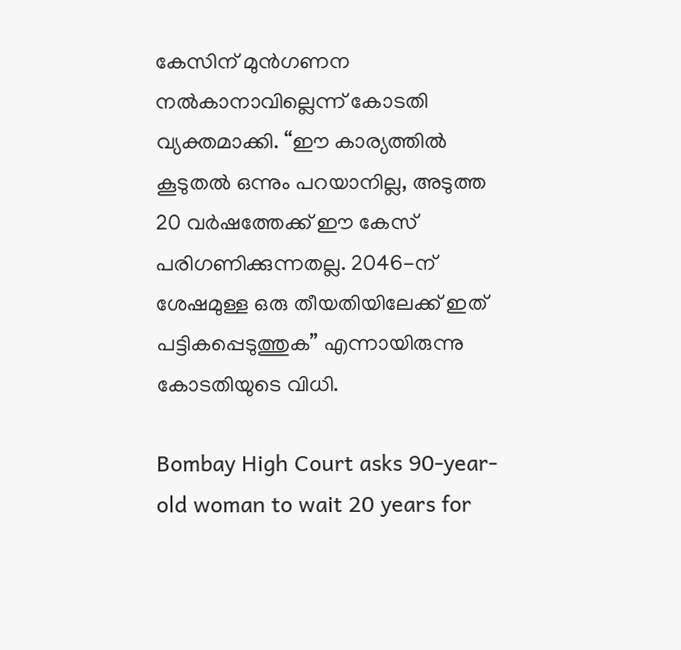കേസിന് മുൻഗണന നൽകാനാവില്ലെന്ന് കോടതി വ്യക്തമാക്കി. “ഈ കാര്യത്തിൽ കൂടുതൽ ഒന്നും പറയാനില്ല, അടുത്ത 20 വർഷത്തേക്ക് ഈ കേസ് പരിഗണിക്കുന്നതല്ല. 2046-ന് ശേഷമുള്ള ഒരു തീയതിയിലേക്ക് ഇത് പട്ടികപ്പെടുത്തുക” എന്നായിരുന്നു കോടതിയുടെ വിധി.

Bombay High Court asks 90-year-old woman to wait 20 years for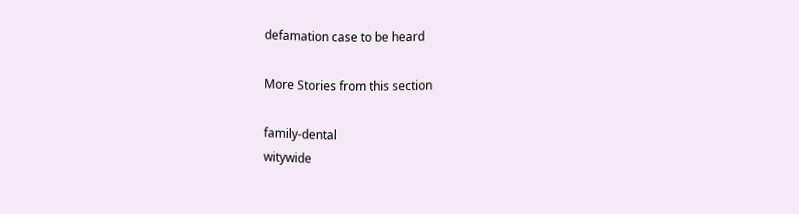defamation case to be heard

More Stories from this section

family-dental
witywide